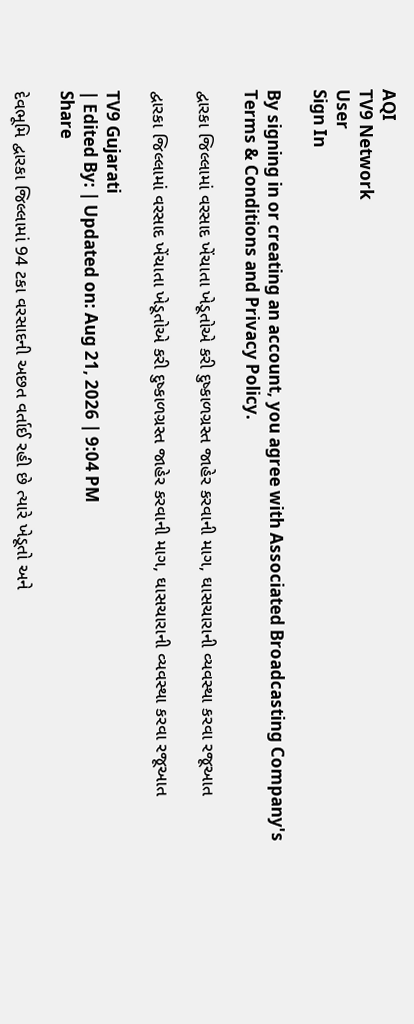AQI
TV9 Network
User
Sign In

By signing in or creating an account, you agree with Associated Broadcasting Company's Terms & Conditions and Privacy Policy.

દ્વારકા જિલ્લામાં વરસાદ ખેંચાતા ખેડૂતોએ કરી દુષ્કાળગ્રસ્ત જાહેર કરવાની માગ, ઘાસચારાની વ્યવસ્થા કરવા રજૂઆત

દ્વારકા જિલ્લામાં વરસાદ ખેંચાતા ખેડૂતોએ કરી દુષ્કાળગ્રસ્ત જાહેર કરવાની માગ, ઘાસચારાની વ્યવસ્થા કરવા રજૂઆત

TV9 Gujarati
| Edited By: | Updated on: Aug 21, 2026 | 9:04 PM
Share

દેવભૂમિ દ્વારકા જિલ્લામાં 94 ટકા વરસાદની અછત વર્તાઈ રહી છે ત્યારે ખેડૂતો અને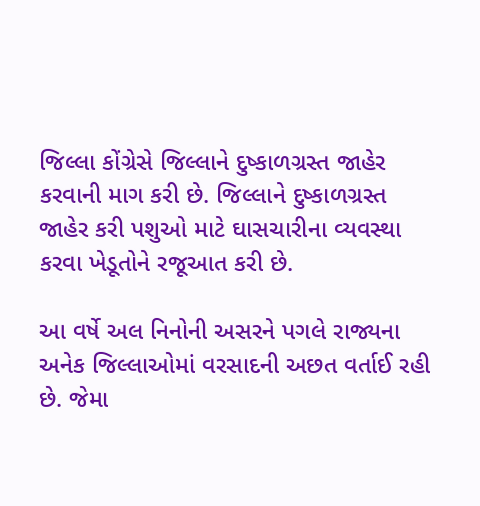જિલ્લા કોંગ્રેસે જિલ્લાને દુષ્કાળગ્રસ્ત જાહેર કરવાની માગ કરી છે. જિલ્લાને દુષ્કાળગ્રસ્ત જાહેર કરી પશુઓ માટે ઘાસચારીના વ્યવસ્થા કરવા ખેડૂતોને રજૂઆત કરી છે.

આ વર્ષે અલ નિનોની અસરને પગલે રાજ્યના અનેક જિલ્લાઓમાં વરસાદની અછત વર્તાઈ રહી છે. જેમા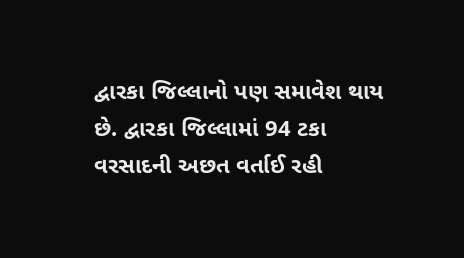દ્વારકા જિલ્લાનો પણ સમાવેશ થાય છે. દ્વારકા જિલ્લામાં 94 ટકા વરસાદની અછત વર્તાઈ રહી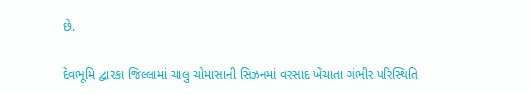છે.

દેવભૂમિ દ્વારકા જિલ્લામાં ચાલુ ચોમાસાની સિઝનમાં વરસાદ ખેંચાતા ગંભીર પરિસ્થિતિ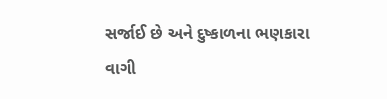સર્જાઈ છે અને દુષ્કાળના ભણકારા વાગી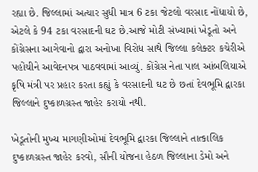રહ્યા છે. જિલ્લામાં અત્યાર સુધી માત્ર 6 ટકા જેટલો વરસાદ નોંધાયો છે, એટલે કે 94 ટકા વરસાદની ઘટ છે.આજે મોટી સંખ્યામાં ખેડૂતો અને કોંગ્રેસના આગેવાનો દ્વારા અનોખા વિરોધ સાથે જિલ્લા કલેક્ટર કચેરીએ પહોંચીને આવેદનપત્ર પાઠવવામાં આવ્યું. કોંગ્રેસ નેતા પાલ આંબલિયાએ કૃષિ મંત્રી પર પ્રહાર કરતા કહ્યું કે વરસાદની ઘટ છે છતાં દેવભૂમિ દ્વારકા જિલ્લાને દુષ્કાળગ્રસ્ત જાહેર કરાયો નથી.

ખેડૂતોની મુખ્ય માગણીઓમાં દેવભૂમિ દ્વારકા જિલ્લાને તાત્કાલિક દુષ્કાળગ્રસ્ત જાહેર કરવો, સૌની યોજના હેઠળ જિલ્લાના ડેમો અને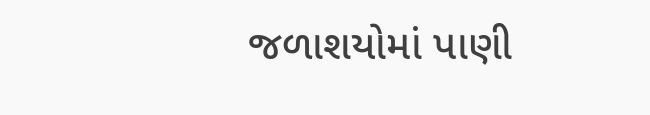જળાશયોમાં પાણી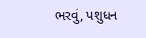ભરવું, પશુધન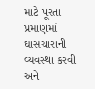માટે પૂરતા પ્રમાણમાં ઘાસચારાની વ્યવસ્થા કરવી અને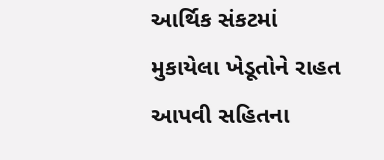આર્થિક સંકટમાં મુકાયેલા ખેડૂતોને રાહત આપવી સહિતના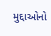મુદ્દાઓનો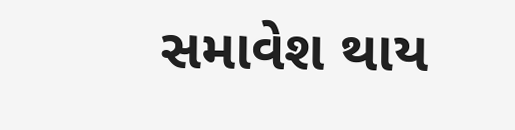સમાવેશ થાય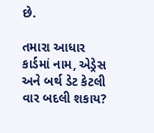છે.

તમારા આધાર કાર્ડમાં નામ, એડ્રેસ અને બર્થ ડેટ કેટલી વાર બદલી શકાય?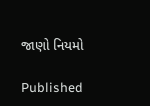જાણો નિયમો

Published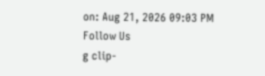on: Aug 21, 2026 09:03 PM
Follow Us
g clip-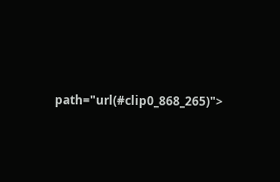path="url(#clip0_868_265)">